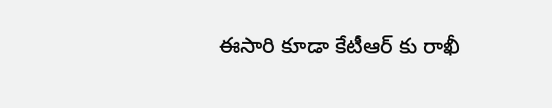ఈసారి కూడా కేటీఆర్ కు రాఖీ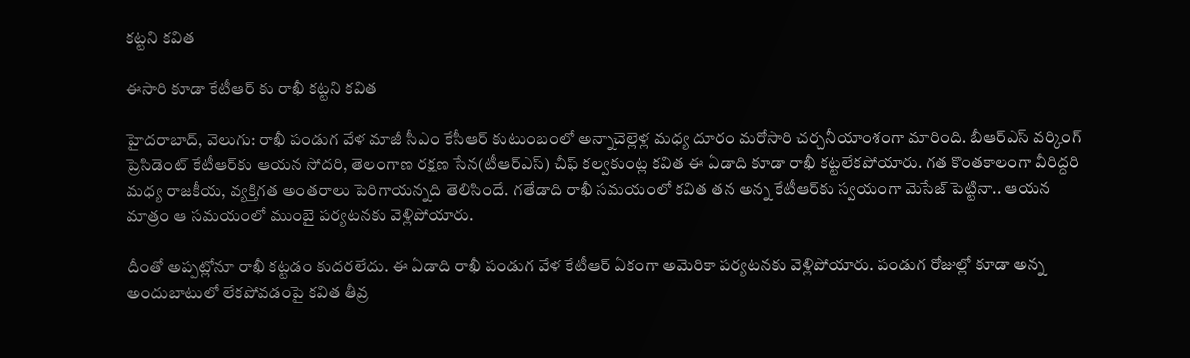కట్టని కవిత

ఈసారి కూడా కేటీఆర్ కు రాఖీ కట్టని కవిత

హైదరాబాద్, వెలుగు: రాఖీ పండుగ వేళ మాజీ సీఎం కేసీఆర్ కుటుంబంలో అన్నాచెల్లెళ్ల మధ్య దూరం మరోసారి చర్చనీయాంశంగా మారింది. బీఆర్‌‌‌‌‌‌‌‌‌‌‌‌‌‌‌‌ఎస్ వర్కింగ్ ప్రెసిడెంట్ కేటీఆర్‌‌‌‌‌‌‌‌‌‌‌‌‌‌‌‌కు ఆయన సోదరి, తెలంగాణ రక్షణ సేన(టీఆర్ఎస్) చీఫ్ కల్వకుంట్ల కవిత ఈ ఏడాది కూడా రాఖీ కట్టలేకపోయారు. గత కొంతకాలంగా వీరిద్దరి మధ్య రాజకీయ, వ్యక్తిగత అంతరాలు పెరిగాయన్నది తెలిసిందే. గతేడాది రాఖీ సమయంలో కవిత తన అన్న కేటీఆర్‌‌‌‌‌‌‌‌‌‌‌‌‌‌‌‌కు స్వయంగా మెసేజ్ పెట్టినా.. ఆయన మాత్రం ఆ సమయంలో ముంబై పర్యటనకు వెళ్లిపోయారు.

దీంతో అప్పట్లోనూ రాఖీ కట్టడం కుదరలేదు. ఈ ఏడాది రాఖీ పండుగ వేళ కేటీఆర్ ఏకంగా అమెరికా పర్యటనకు వెళ్లిపోయారు. పండుగ రోజుల్లో కూడా అన్న అందుబాటులో లేకపోవడంపై కవిత తీవ్ర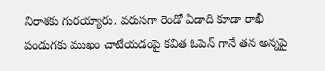నిరాశకు గురయ్యారు. వరుసగా రెండో ఏడాది కూడా రాఖీ పండుగకు ముఖం చాటేయడంపై కవిత ఓపెన్ గానే తన అన్నపై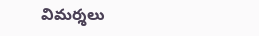విమర్శలు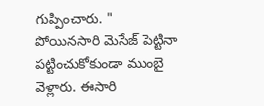గుప్పించారు. " పోయినసారి మెసేజ్ పెట్టినా పట్టించుకోకుండా ముంబై వెళ్లారు. ఈసారి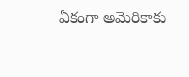ఏకంగా అమెరికాకు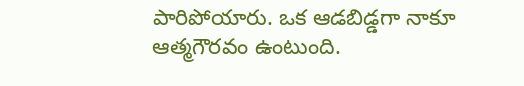పారిపోయారు. ఒక ఆడబిడ్డగా నాకూ ఆత్మగౌరవం ఉంటుంది.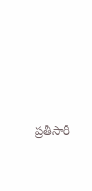ప్రతీసారీ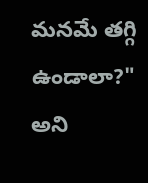మనమే తగ్గి ఉండాలా?" అని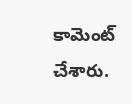కామెంట్ చేశారు.